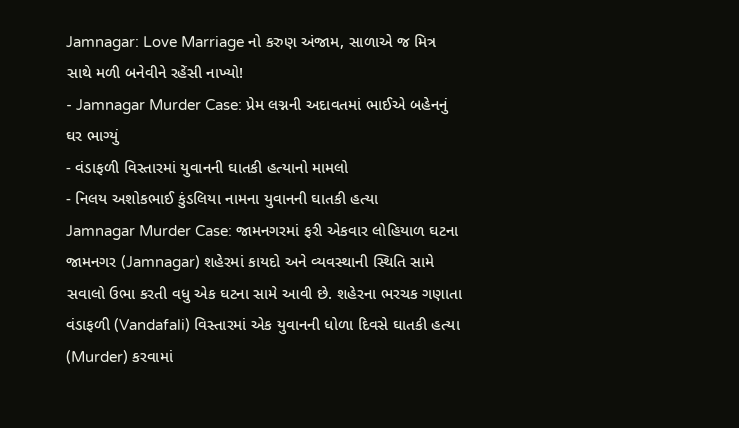Jamnagar: Love Marriage નો કરુણ અંજામ, સાળાએ જ મિત્ર સાથે મળી બનેવીને રહેંસી નાખ્યો!
- Jamnagar Murder Case: પ્રેમ લગ્નની અદાવતમાં ભાઈએ બહેનનું ઘર ભાગ્યું
- વંડાફળી વિસ્તારમાં યુવાનની ઘાતકી હત્યાનો મામલો
- નિલય અશોકભાઈ કુંડલિયા નામના યુવાનની ઘાતકી હત્યા
Jamnagar Murder Case: જામનગરમાં ફરી એકવાર લોહિયાળ ઘટના જામનગર (Jamnagar) શહેરમાં કાયદો અને વ્યવસ્થાની સ્થિતિ સામે સવાલો ઉભા કરતી વધુ એક ઘટના સામે આવી છે. શહેરના ભરચક ગણાતા વંડાફળી (Vandafali) વિસ્તારમાં એક યુવાનની ધોળા દિવસે ઘાતકી હત્યા (Murder) કરવામાં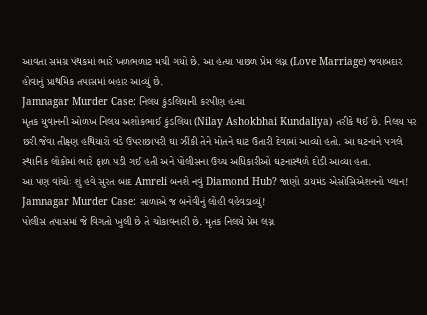આવતા સમગ્ર પંથકમાં ભારે ખળભળાટ મચી ગયો છે. આ હત્યા પાછળ પ્રેમ લગ્ન (Love Marriage) જવાબદાર હોવાનું પ્રાથમિક તપાસમાં બહાર આવ્યું છે.
Jamnagar Murder Case: નિલય કુંડલિયાની કરપીણ હત્યા
મૃતક યુવાનની ઓળખ નિલય અશોકભાઈ કુંડલિયા (Nilay Ashokbhai Kundaliya) તરીકે થઈ છે. નિલય પર છરી જેવા તીક્ષ્ણ હથિયારો વડે ઉપરાછાપરી ઘા ઝીંકી તેને મોતને ઘાટ ઉતારી દેવામાં આવ્યો હતો. આ ઘટનાને પગલે સ્થાનિક લોકોમાં ભારે ફાળ પડી ગઈ હતી અને પોલીસના ઉચ્ચ અધિકારીઓ ઘટનાસ્થળે દોડી આવ્યા હતા.
આ પણ વાંચોઃ શું હવે સુરત બાદ Amreli બનશે નવું Diamond Hub? જાણો ડાયમંડ એસોસિએશનનો પ્લાન!
Jamnagar Murder Case: સાળાએ જ બનેવીનું લોહી વહેવડાવ્યું!
પોલીસ તપાસમાં જે વિગતો ખુલી છે તે ચોંકાવનારી છે. મૃતક નિલયે પ્રેમ લગ્ન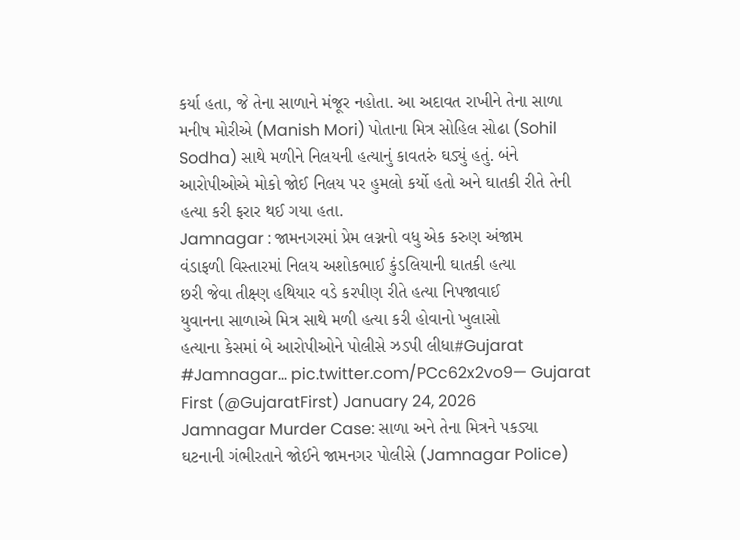કર્યા હતા, જે તેના સાળાને મંજૂર નહોતા. આ અદાવત રાખીને તેના સાળા મનીષ મોરીએ (Manish Mori) પોતાના મિત્ર સોહિલ સોઢા (Sohil Sodha) સાથે મળીને નિલયની હત્યાનું કાવતરું ઘડ્યું હતું. બંને આરોપીઓએ મોકો જોઈ નિલય પર હુમલો કર્યો હતો અને ઘાતકી રીતે તેની હત્યા કરી ફરાર થઈ ગયા હતા.
Jamnagar : જામનગરમાં પ્રેમ લગ્નનો વધુ એક કરુણ અંજામ
વંડાફળી વિસ્તારમાં નિલય અશોકભાઈ કુંડલિયાની ઘાતકી હત્યા
છરી જેવા તીક્ષ્ણ હથિયાર વડે કરપીણ રીતે હત્યા નિપજાવાઈ
યુવાનના સાળાએ મિત્ર સાથે મળી હત્યા કરી હોવાનો ખુલાસો
હત્યાના કેસમાં બે આરોપીઓને પોલીસે ઝડપી લીધા#Gujarat #Jamnagar… pic.twitter.com/PCc62x2vo9— Gujarat First (@GujaratFirst) January 24, 2026
Jamnagar Murder Case: સાળા અને તેના મિત્રને પકડ્યા
ઘટનાની ગંભીરતાને જોઈને જામનગર પોલીસે (Jamnagar Police)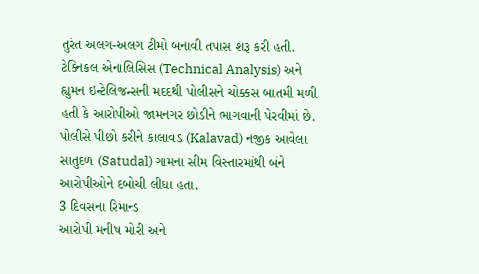તુરંત અલગ-અલગ ટીમો બનાવી તપાસ શરૂ કરી હતી. ટેક્નિકલ એનાલિસિસ (Technical Analysis) અને હ્યુમન ઇન્ટેલિજન્સની મદદથી પોલીસને ચોક્કસ બાતમી મળી હતી કે આરોપીઓ જામનગર છોડીને ભાગવાની પેરવીમાં છે. પોલીસે પીછો કરીને કાલાવડ (Kalavad) નજીક આવેલા સાતુદળ (Satudal) ગામના સીમ વિસ્તારમાંથી બંને આરોપીઓને દબોચી લીધા હતા.
3 દિવસના રિમાન્ડ
આરોપી મનીષ મોરી અને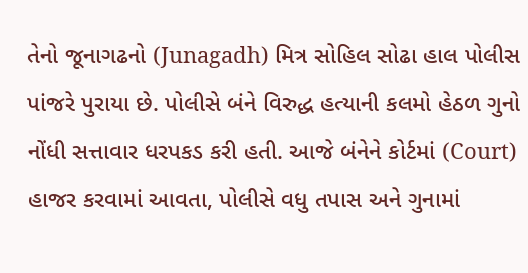તેનો જૂનાગઢનો (Junagadh) મિત્ર સોહિલ સોઢા હાલ પોલીસ પાંજરે પુરાયા છે. પોલીસે બંને વિરુદ્ધ હત્યાની કલમો હેઠળ ગુનો નોંધી સત્તાવાર ધરપકડ કરી હતી. આજે બંનેને કોર્ટમાં (Court) હાજર કરવામાં આવતા, પોલીસે વધુ તપાસ અને ગુનામાં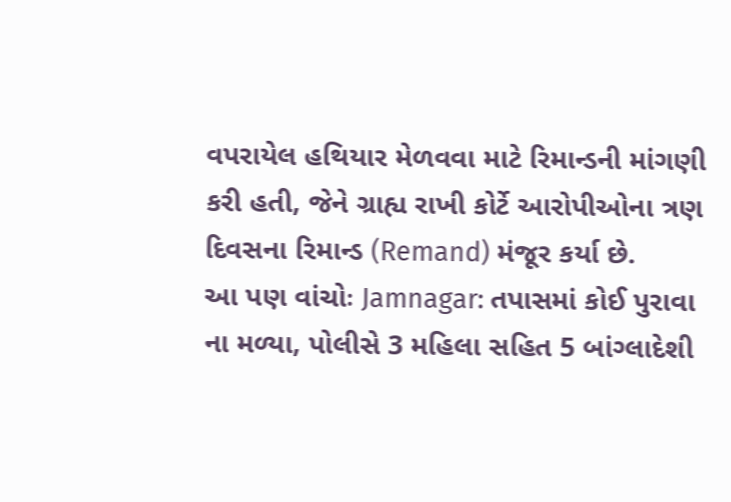વપરાયેલ હથિયાર મેળવવા માટે રિમાન્ડની માંગણી કરી હતી, જેને ગ્રાહ્ય રાખી કોર્ટે આરોપીઓના ત્રણ દિવસના રિમાન્ડ (Remand) મંજૂર કર્યા છે.
આ પણ વાંચોઃ Jamnagar: તપાસમાં કોઈ પુરાવા ના મળ્યા, પોલીસે 3 મહિલા સહિત 5 બાંગ્લાદેશી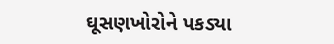ઘૂસણખોરોને પકડ્યા